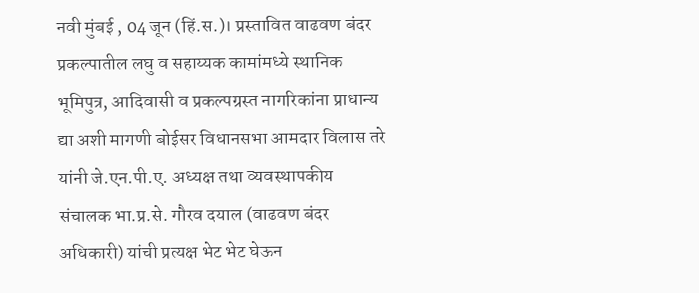नवी मुंबई , 04 जून (हिं.स.)। प्रस्तावित वाढवण बंदर प्रकल्पातील लघु व सहाय्यक कामांमध्ये स्थानिक भूमिपुत्र, आदिवासी व प्रकल्पग्रस्त नागरिकांना प्राधान्य द्या अशी मागणी बोईसर विधानसभा आमदार विलास तरे यांनी जे.एन.पी.ए. अध्यक्ष तथा व्यवस्थापकीय संचालक भा.प्र.से. गौरव दयाल (वाढवण बंदर अधिकारी) यांची प्रत्यक्ष भेट भेट घेऊन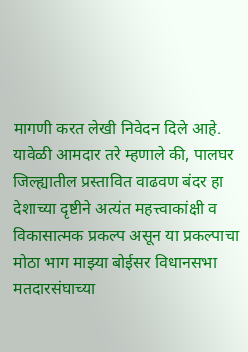मागणी करत लेखी निवेदन दिले आहे.
यावेळी आमदार तरे म्हणाले की, पालघर जिल्ह्यातील प्रस्तावित वाढवण बंदर हा देशाच्या दृष्टीने अत्यंत महत्त्वाकांक्षी व विकासात्मक प्रकल्प असून या प्रकल्पाचा मोठा भाग माझ्या बोईसर विधानसभा मतदारसंघाच्या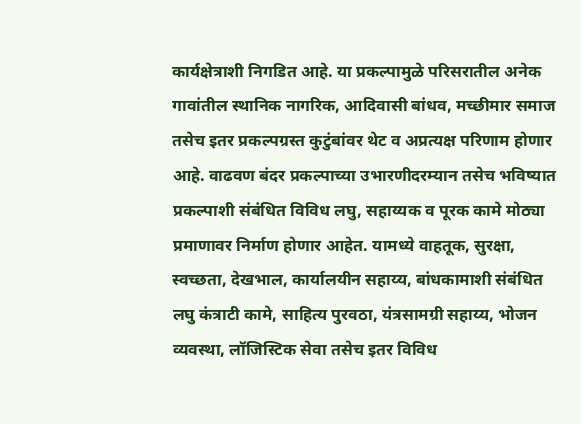कार्यक्षेत्राशी निगडित आहे. या प्रकल्पामुळे परिसरातील अनेक गावांतील स्थानिक नागरिक, आदिवासी बांधव, मच्छीमार समाज तसेच इतर प्रकल्पग्रस्त कुटुंबांवर थेट व अप्रत्यक्ष परिणाम होणार आहे. वाढवण बंदर प्रकल्पाच्या उभारणीदरम्यान तसेच भविष्यात प्रकल्पाशी संबंधित विविध लघु, सहाय्यक व पूरक कामे मोठ्या प्रमाणावर निर्माण होणार आहेत. यामध्ये वाहतूक, सुरक्षा, स्वच्छता, देखभाल, कार्यालयीन सहाय्य, बांधकामाशी संबंधित लघु कंत्राटी कामे, साहित्य पुरवठा, यंत्रसामग्री सहाय्य, भोजन व्यवस्था, लॉजिस्टिक सेवा तसेच इतर विविध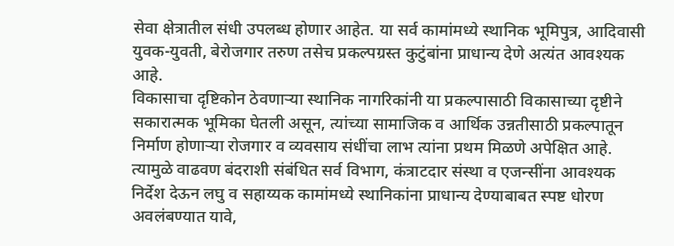सेवा क्षेत्रातील संधी उपलब्ध होणार आहेत. या सर्व कामांमध्ये स्थानिक भूमिपुत्र, आदिवासी युवक-युवती, बेरोजगार तरुण तसेच प्रकल्पग्रस्त कुटुंबांना प्राधान्य देणे अत्यंत आवश्यक आहे.
विकासाचा दृष्टिकोन ठेवणाऱ्या स्थानिक नागरिकांनी या प्रकल्पासाठी विकासाच्या दृष्टीने सकारात्मक भूमिका घेतली असून, त्यांच्या सामाजिक व आर्थिक उन्नतीसाठी प्रकल्पातून निर्माण होणाऱ्या रोजगार व व्यवसाय संधींचा लाभ त्यांना प्रथम मिळणे अपेक्षित आहे. त्यामुळे वाढवण बंदराशी संबंधित सर्व विभाग, कंत्राटदार संस्था व एजन्सींना आवश्यक निर्देश देऊन लघु व सहाय्यक कामांमध्ये स्थानिकांना प्राधान्य देण्याबाबत स्पष्ट धोरण अवलंबण्यात यावे,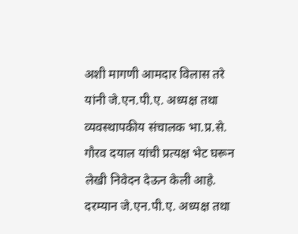अशी मागणी आमदार विलास तरे यांनी जे.एन.पी.ए. अध्यक्ष तथा व्यवस्थापकीय संचालक भा.प्र.से. गौरव दयाल यांची प्रत्यक्ष भेट घरून लेखी निवेदन देऊन केली आहे.
दरम्यान जे.एन.पी.ए. अध्यक्ष तथा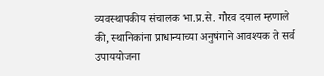व्यवस्थापकीय संचालक भा.प्र.से. गौरव दयाल म्हणाले की, स्थानिकांना प्राधान्याच्या अनुषंगाने आवश्यक ते सर्व उपाययोजना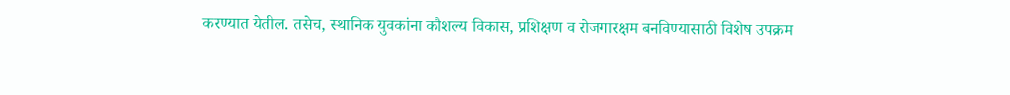करण्यात येतील. तसेच, स्थानिक युवकांना कौशल्य विकास, प्रशिक्षण व रोजगारक्षम बनविण्यासाठी विशेष उपक्रम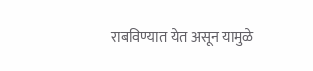राबविण्यात येत असून यामुळे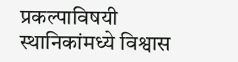प्रकल्पाविषयी स्थानिकांमध्ये विश्वास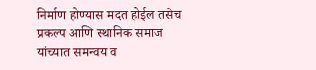निर्माण होण्यास मदत होईल तसेच प्रकल्प आणि स्थानिक समाज यांच्यात समन्वय व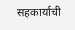सहकार्याची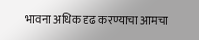भावना अधिक दृढ करण्याचा आमचा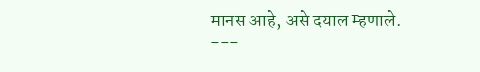मानस आहे, असे दयाल म्हणाले.
---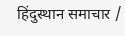हिंदुस्थान समाचार /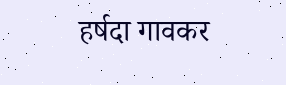हर्षदा गावकर